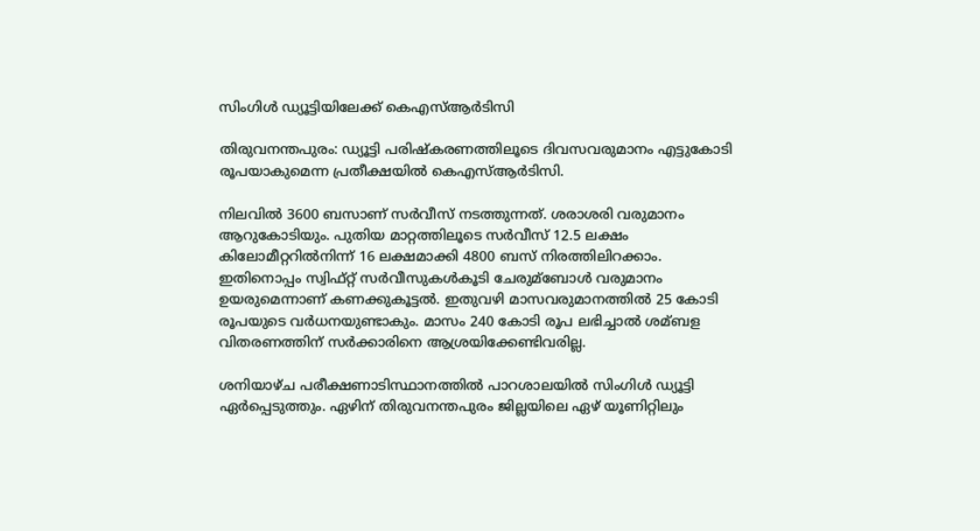സിംഗിള്‍ ഡ്യൂട്ടിയിലേക്ക്‌ കെഎസ്‌ആര്‍ടിസി

തിരുവനന്തപുരം: ഡ്യൂട്ടി പരിഷ്കരണത്തിലൂടെ ദിവസവരുമാനം എട്ടുകോടി രൂപയാകുമെന്ന പ്രതീക്ഷയില്‍ കെഎസ്‌ആര്‍ടിസി.

നിലവില്‍ 3600 ബസാണ് സര്‍വീസ് നടത്തുന്നത്. ശരാശരി വരുമാനം ആറുകോടിയും. പുതിയ മാറ്റത്തിലൂടെ സര്‍വീസ് 12.5 ലക്ഷം കിലോമീറ്ററില്‍നിന്ന് 16 ലക്ഷമാക്കി 4800 ബസ് നിരത്തിലിറക്കാം. ഇതിനൊപ്പം സ്വിഫ്റ്റ് സര്‍വീസുകള്‍കൂടി ചേരുമ്ബോള്‍ വരുമാനം ഉയരുമെന്നാണ് കണക്കുകൂട്ടല്‍. ഇതുവഴി മാസവരുമാനത്തില്‍ 25 കോടി രൂപയുടെ വര്‍ധനയുണ്ടാകും. മാസം 240 കോടി രൂപ ലഭിച്ചാല്‍ ശമ്ബള വിതരണത്തിന് സര്‍ക്കാരിനെ ആശ്രയിക്കേണ്ടിവരില്ല.

ശനിയാഴ്ച പരീക്ഷണാടിസ്ഥാനത്തില്‍ പാറശാലയില്‍ സിംഗിള്‍ ഡ്യൂട്ടി ഏര്‍പ്പെടുത്തും. ഏഴിന് തിരുവനന്തപുരം ജില്ലയിലെ ഏഴ് യൂണിറ്റിലും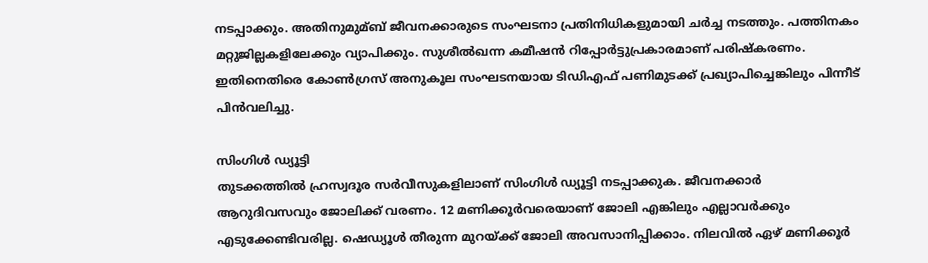നടപ്പാക്കും. അതിനുമുമ്ബ് ജീവനക്കാരുടെ സംഘടനാ പ്രതിനിധികളുമായി ചര്‍ച്ച നടത്തും. പത്തിനകം മറ്റുജില്ലകളിലേക്കും വ്യാപിക്കും. സുശീല്‍ഖന്ന കമീഷന്‍ റിപ്പോര്‍ട്ടുപ്രകാരമാണ് പരിഷ്കരണം. ഇതിനെതിരെ കോണ്‍ഗ്രസ് അനുകൂല സംഘടനയായ ടിഡിഎഫ് പണിമുടക്ക് പ്രഖ്യാപിച്ചെങ്കിലും പിന്നീട് പിന്‍വലിച്ചു.

സിംഗിള്‍ ഡ്യൂട്ടി
തുടക്കത്തില്‍ ഹ്രസ്വദൂര സര്‍വീസുകളിലാണ് സിംഗിള്‍ ഡ്യൂട്ടി നടപ്പാക്കുക. ജീവനക്കാര്‍ ആറുദിവസവും ജോലിക്ക് വരണം. 12 മണിക്കൂര്‍വരെയാണ് ജോലി എങ്കിലും എല്ലാവര്‍ക്കും എടുക്കേണ്ടിവരില്ല. ഷെഡ്യൂള്‍ തീരുന്ന മുറയ്ക്ക് ജോലി അവസാനിപ്പിക്കാം. നിലവില്‍ ഏഴ് മണിക്കൂര്‍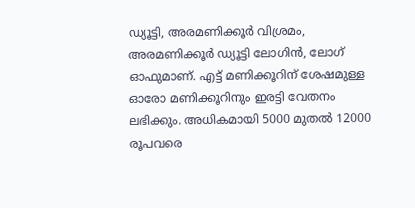ഡ്യൂട്ടി, അരമണിക്കൂര്‍ വിശ്രമം, അരമണിക്കൂര്‍ ഡ്യൂട്ടി ലോഗിന്‍, ലോഗ് ഓഫുമാണ്. എട്ട് മണിക്കൂറിന് ശേഷമുള്ള ഓരോ മണിക്കൂറിനും ഇരട്ടി വേതനം ലഭിക്കും. അധികമായി 5000 മുതല്‍ 12000 രൂപവരെ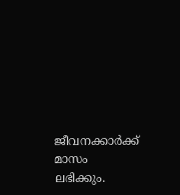ജീവനക്കാര്‍ക്ക് മാസം ലഭിക്കും.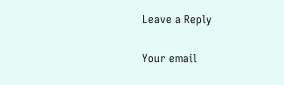Leave a Reply

Your email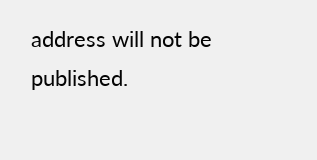address will not be published.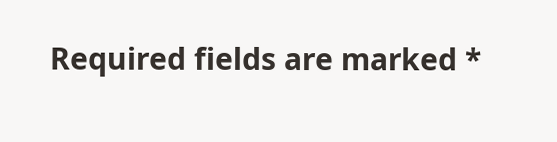Required fields are marked *